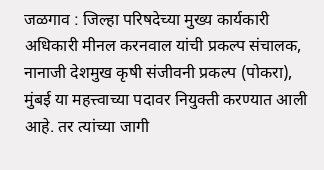जळगाव : जिल्हा परिषदेच्या मुख्य कार्यकारी अधिकारी मीनल करनवाल यांची प्रकल्प संचालक, नानाजी देशमुख कृषी संजीवनी प्रकल्प (पोकरा), मुंबई या महत्त्वाच्या पदावर नियुक्ती करण्यात आली आहे. तर त्यांच्या जागी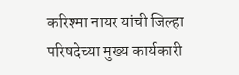करिश्मा नायर यांची जिल्हा परिषदेच्या मुख्य कार्यकारी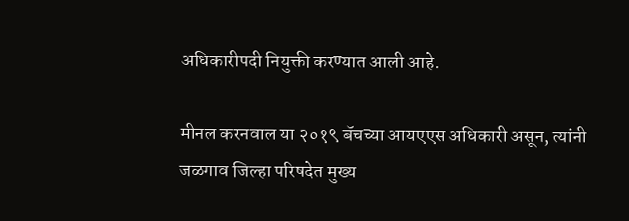अधिकारीपदी नियुक्ती करण्यात आली आहे.

मीनल करनवाल या २०१९ बॅचच्या आयएएस अधिकारी असून, त्यांनी जळगाव जिल्हा परिषदेत मुख्य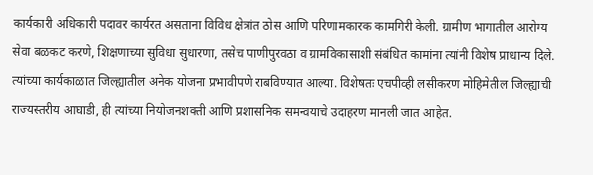कार्यकारी अधिकारी पदावर कार्यरत असताना विविध क्षेत्रांत ठोस आणि परिणामकारक कामगिरी केली. ग्रामीण भागातील आरोग्य सेवा बळकट करणे, शिक्षणाच्या सुविधा सुधारणा, तसेच पाणीपुरवठा व ग्रामविकासाशी संबंधित कामांना त्यांनी विशेष प्राधान्य दिले. त्यांच्या कार्यकाळात जिल्ह्यातील अनेक योजना प्रभावीपणे राबविण्यात आल्या. विशेषतः एचपीव्ही लसीकरण मोहिमेतील जिल्ह्याची राज्यस्तरीय आघाडी, ही त्यांच्या नियोजनशक्ती आणि प्रशासनिक समन्वयाचे उदाहरण मानली जात आहेत.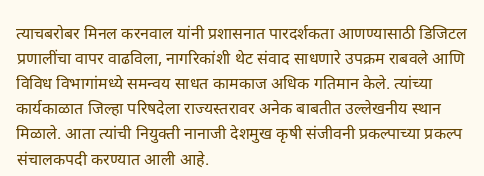त्याचबरोबर मिनल करनवाल यांनी प्रशासनात पारदर्शकता आणण्यासाठी डिजिटल प्रणालींचा वापर वाढविला, नागरिकांशी थेट संवाद साधणारे उपक्रम राबवले आणि विविध विभागांमध्ये समन्वय साधत कामकाज अधिक गतिमान केले. त्यांच्या कार्यकाळात जिल्हा परिषदेला राज्यस्तरावर अनेक बाबतीत उल्लेखनीय स्थान मिळाले. आता त्यांची नियुक्ती नानाजी देशमुख कृषी संजीवनी प्रकल्पाच्या प्रकल्प संचालकपदी करण्यात आली आहे.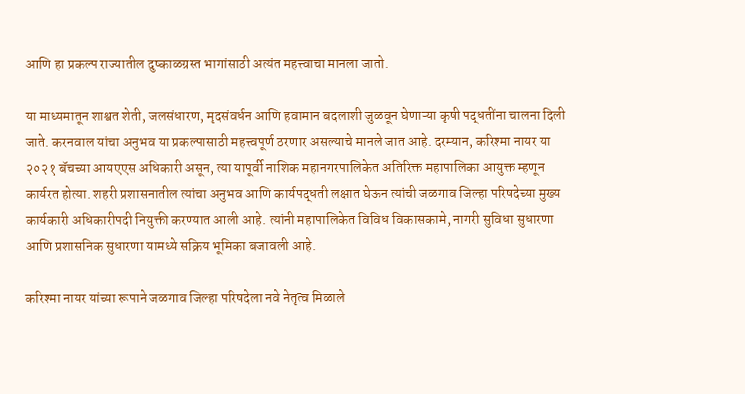आणि हा प्रकल्प राज्यातील दुष्काळग्रस्त भागांसाठी अत्यंत महत्त्वाचा मानला जातो.

या माध्यमातून शाश्वत शेती, जलसंधारण, मृदसंवर्धन आणि हवामान बदलाशी जुळवून घेणाऱ्या कृषी पद्धतींना चालना दिली जाते. करनवाल यांचा अनुभव या प्रकल्पासाठी महत्त्वपूर्ण ठरणार असल्याचे मानले जात आहे. दरम्यान, करिश्मा नायर या २०२१ बॅचच्या आयएएस अधिकारी असून, त्या यापूर्वी नाशिक महानगरपालिकेत अतिरिक्त महापालिका आयुक्त म्हणून कार्यरत होत्या. शहरी प्रशासनातील त्यांचा अनुभव आणि कार्यपद्धती लक्षात घेऊन त्यांची जळगाव जिल्हा परिषदेच्या मुख्य कार्यकारी अधिकारीपदी नियुक्ती करण्यात आली आहे. त्यांनी महापालिकेत विविध विकासकामे, नागरी सुविधा सुधारणा आणि प्रशासनिक सुधारणा यामध्ये सक्रिय भूमिका बजावली आहे.

करिश्मा नायर यांच्या रूपाने जळगाव जिल्हा परिषदेला नवे नेतृत्व मिळाले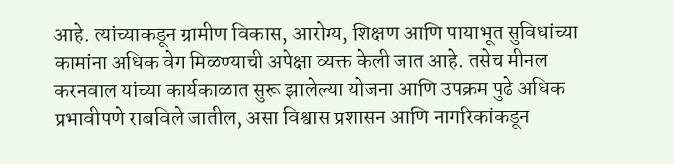आहे. त्यांच्याकडून ग्रामीण विकास, आरोग्य, शिक्षण आणि पायाभूत सुविधांच्या कामांना अधिक वेग मिळण्याची अपेक्षा व्यक्त केली जात आहे. तसेच मीनल करनवाल यांच्या कार्यकाळात सुरू झालेल्या योजना आणि उपक्रम पुढे अधिक प्रभावीपणे राबविले जातील, असा विश्वास प्रशासन आणि नागरिकांकडून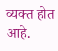व्यक्त होत आहे.